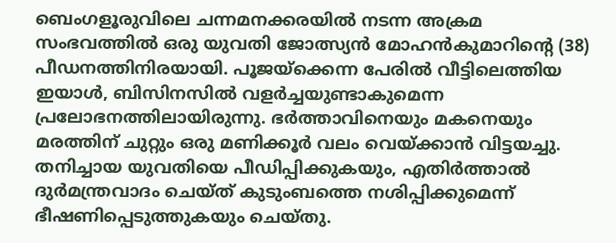ബെംഗളൂരുവിലെ ചന്നമനക്കരയിൽ നടന്ന അക്രമ സംഭവത്തിൽ ഒരു യുവതി ജോത്സ്യൻ മോഹൻകുമാറിന്റെ (38) പീഡനത്തിനിരയായി. പൂജയ്ക്കെന്ന പേരിൽ വീട്ടിലെത്തിയ ഇയാൾ, ബിസിനസിൽ വളർച്ചയുണ്ടാകുമെന്ന പ്രലോഭനത്തിലായിരുന്നു. ഭർത്താവിനെയും മകനെയും മരത്തിന് ചുറ്റും ഒരു മണിക്കൂർ വലം വെയ്ക്കാൻ വിട്ടയച്ചു. തനിച്ചായ യുവതിയെ പീഡിപ്പിക്കുകയും, എതിർത്താൽ ദുർമന്ത്രവാദം ചെയ്ത് കുടുംബത്തെ നശിപ്പിക്കുമെന്ന് ഭീഷണിപ്പെടുത്തുകയും ചെയ്തു.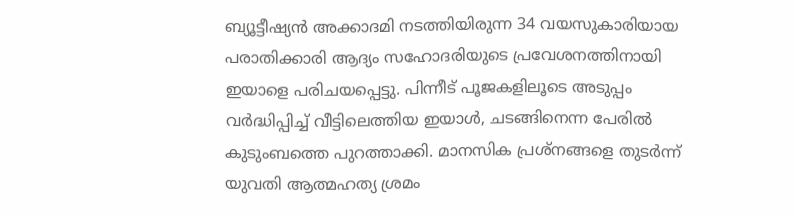ബ്യൂട്ടീഷ്യൻ അക്കാദമി നടത്തിയിരുന്ന 34 വയസുകാരിയായ പരാതിക്കാരി ആദ്യം സഹോദരിയുടെ പ്രവേശനത്തിനായി ഇയാളെ പരിചയപ്പെട്ടു. പിന്നീട് പൂജകളിലൂടെ അടുപ്പം വർദ്ധിപ്പിച്ച് വീട്ടിലെത്തിയ ഇയാൾ, ചടങ്ങിനെന്ന പേരിൽ കുടുംബത്തെ പുറത്താക്കി. മാനസിക പ്രശ്നങ്ങളെ തുടർന്ന് യുവതി ആത്മഹത്യ ശ്രമം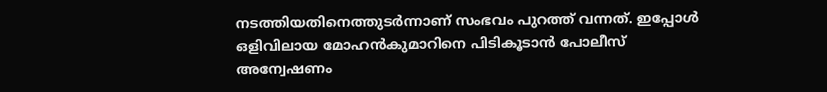നടത്തിയതിനെത്തുടർന്നാണ് സംഭവം പുറത്ത് വന്നത്. ഇപ്പോൾ ഒളിവിലായ മോഹൻകുമാറിനെ പിടികൂടാൻ പോലീസ് അന്വേഷണം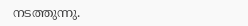നടത്തുന്നു.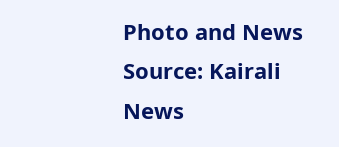Photo and News Source: Kairali News